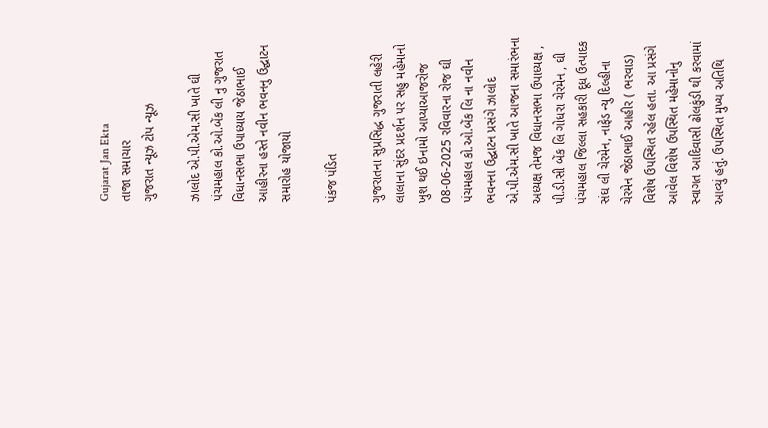Gujarat Jan Ekta
તાજા સમાચાર
ગુજરાત ન્યૂઝ ટોપ ન્યૂઝ

ઝાલોદ એ.પી.એમ.સી ખાતે ઘી પંચમહાલ કો.ઓ.બેંક લી નુ ગુજરાત વિધાનસભા ઉપાધ્યાય જેઠાભાઈ આહીરના હસ્તે નવીન ભવનનુ ઉદ્ઘાટન સમારોહ યોજાયો

પંકજ પંડિત

ગુજરાતના સુપ્રસિદ્ધ ગુજરાતી લહેરી લાલાના સુંદર પ્રદર્શન પર સહુ મહેમાનો ખુશ થઈ ઇનામો આપ્યાઆજરોજ 08-06-2025 રવિવારના રોજ ઘી પંચમહાલ કો.ઓ.બેંક લિ ના નવીન ભવનના ઉદ્ઘાટન પ્રસંગે ઝાલોદ એ.પી.એમ.સી ખાતે આજના સમારંભના અધ્યક્ષ તેમજ વિધાનસભા ઉપાધ્યક્ષ , પી.ડી.સી બેંક લિ ગોધરા ચેરમેન , ઘી પંચમહાલ જિલ્લા સહકારી દૂધ ઉત્પાદક સંઘ લી ચેરમેન, નાફેડ ન્યુ દિલ્હીના ચેરમેન જેઠાભાઈ આહીર ( ભરવાડ) વિશેષ ઉપસ્થિત રહેલ હતા. આ પ્રસંગે આવેલ વિશેષ ઉપસ્થિત મહેમાનોનુ સ્વાગત આદિવાસી ઢોલકુંડી થી કરવામાં આવ્યું હતું. ઉપસ્થિત મુખ્ય અતિથિ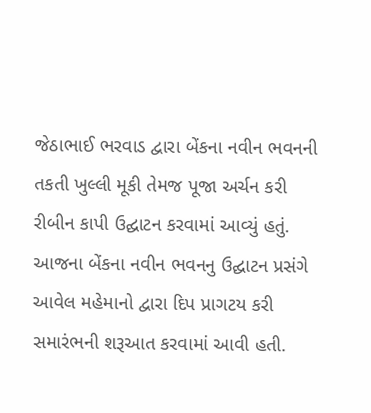જેઠાભાઈ ભરવાડ દ્વારા બેંકના નવીન ભવનની તકતી ખુલ્લી મૂકી તેમજ પૂજા અર્ચન કરી રીબીન કાપી ઉદ્ઘાટન કરવામાં આવ્યું હતું.
આજના બેંકના નવીન ભવનનુ ઉદ્ઘાટન પ્રસંગે આવેલ મહેમાનો દ્વારા દિપ પ્રાગટય કરી સમારંભની શરૂઆત કરવામાં આવી હતી.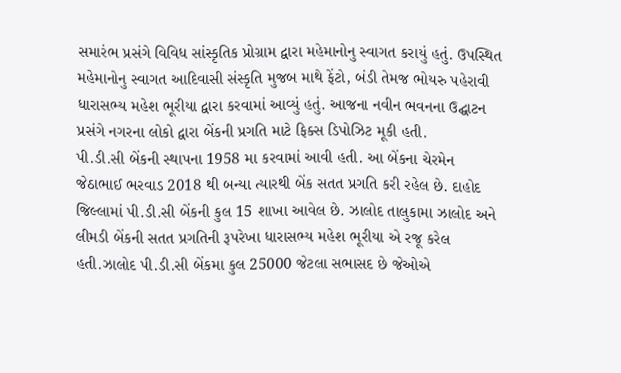સમારંભ પ્રસંગે વિવિધ સાંસ્કૃતિક પ્રોગ્રામ દ્વારા મહેમાનોનુ સ્વાગત કરાયું હતું. ઉપસ્થિત મહેમાનોનુ સ્વાગત આદિવાસી સંસ્કૃતિ મુજબ માથે ફેંટો, બંડી તેમજ ભોયરુ પહેરાવી ધારાસભ્ય મહેશ ભૂરીયા દ્વારા કરવામાં આવ્યું હતું. આજના નવીન ભવનના ઉદ્ઘાટન પ્રસંગે નગરના લોકો દ્વારા બેંકની પ્રગતિ માટે ફિક્સ ડિપોઝિટ મૂકી હતી.
પી.ડી.સી બેંકની સ્થાપના 1958 મા કરવામાં આવી હતી. આ બેંકના ચેરમેન જેઠાભાઈ ભરવાડ 2018 થી બન્યા ત્યારથી બેંક સતત પ્રગતિ કરી રહેલ છે. દાહોદ જિલ્લામાં પી.ડી.સી બેંકની કુલ 15 શાખા આવેલ છે. ઝાલોદ તાલુકામા ઝાલોદ અને લીમડી બેંકની સતત પ્રગતિની રૂપરેખા ધારાસભ્ય મહેશ ભૂરીયા એ રજૂ કરેલ હતી.ઝાલોદ પી.ડી.સી બેંકમા કુલ 25000 જેટલા સભાસદ છે જેઓએ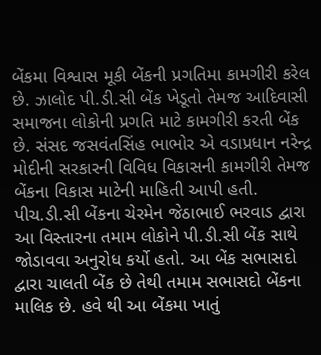બેંકમા વિશ્વાસ મૂકી બેંકની પ્રગતિમા કામગીરી કરેલ છે. ઝાલોદ પી.ડી.સી બેંક ખેડૂતો તેમજ આદિવાસી સમાજના લોકોની પ્રગતિ માટે કામગીરી કરતી બેંક છે. સંસદ જસવંતસિંહ ભાભોર એ વડાપ્રધાન નરેન્દ્ર મોદીની સરકારની વિવિધ વિકાસની કામગીરી તેમજ બેંકના વિકાસ માટેની માહિતી આપી હતી.
પીચ.ડી.સી બેંકના ચેરમેન જેઠાભાઈ ભરવાડ દ્વારા આ વિસ્તારના તમામ લોકોને પી.ડી.સી બેંક સાથે જોડાવવા અનુરોધ કર્યો હતો. આ બેંક સભાસદો દ્વારા ચાલતી બેંક છે તેથી તમામ સભાસદો બેંકના માલિક છે. હવે થી આ બેંકમા ખાતું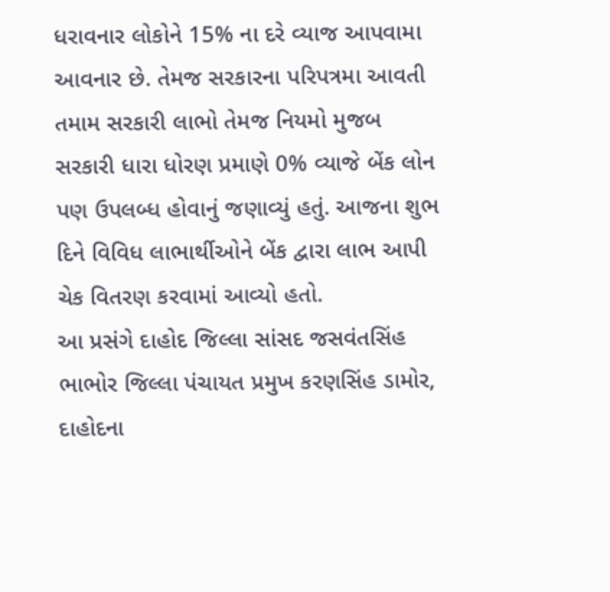ધરાવનાર લોકોને 15% ના દરે વ્યાજ આપવામા આવનાર છે. તેમજ સરકારના પરિપત્રમા આવતી તમામ સરકારી લાભો તેમજ નિયમો મુજબ સરકારી ધારા ધોરણ પ્રમાણે 0% વ્યાજે બેંક લોન પણ ઉપલબ્ધ હોવાનું જણાવ્યું હતું. આજના શુભ દિને વિવિધ લાભાર્થીઓને બેંક દ્વારા લાભ આપી ચેક વિતરણ કરવામાં આવ્યો હતો.
આ પ્રસંગે દાહોદ જિલ્લા સાંસદ જસવંતસિંહ ભાભોર જિલ્લા પંચાયત પ્રમુખ કરણસિંહ ડામોર, દાહોદના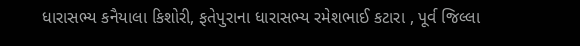ધારાસભ્ય કનૈયાલા કિશોરી, ફતેપુરાના ધારાસભ્ય રમેશભાઈ કટારા , પૂર્વ જિલ્લા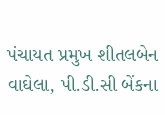પંચાયત પ્રમુખ શીતલબેન વાઘેલા, પી.ડી.સી બેંકના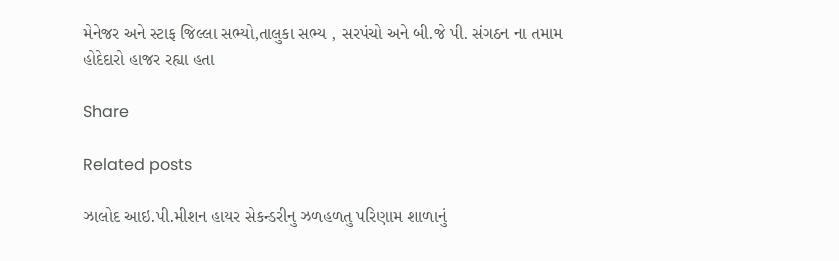મેનેજર અને સ્ટાફ જિલ્લા સભ્યો,તાલુકા સભ્ય , સરપંચો અને બી.જે પી. સંગઠન ના તમામ હોદેદારો હાજર રહ્યા હતા

Share

Related posts

ઝાલોદ આઇ.પી.મીશન હાયર સેકન્ડરીનુ ઝળહળતુ પરિણામ શાળાનું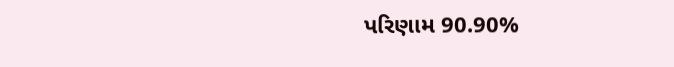પરિણામ 90.90%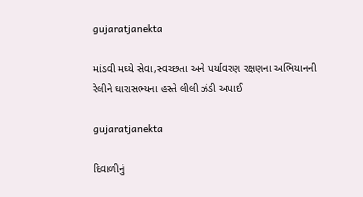gujaratjanekta

માંડવી મઘ્યે સેવા,સ્વચ્છતા અને પર્યાવરણ રક્ષણના અભિયાનની રેલીને ઘારાસભ્યના હસ્તે લીલી ઝંડી અપાઈ

gujaratjanekta

દિવાળીનું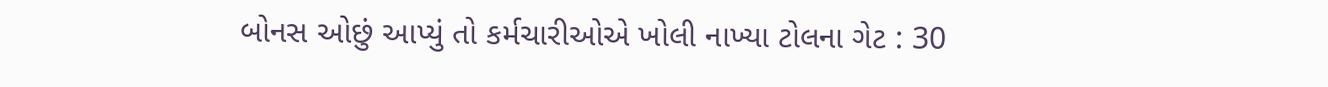બોનસ ઓછું આપ્યું તો કર્મચારીઓએ ખોલી નાખ્યા ટોલના ગેટ : 30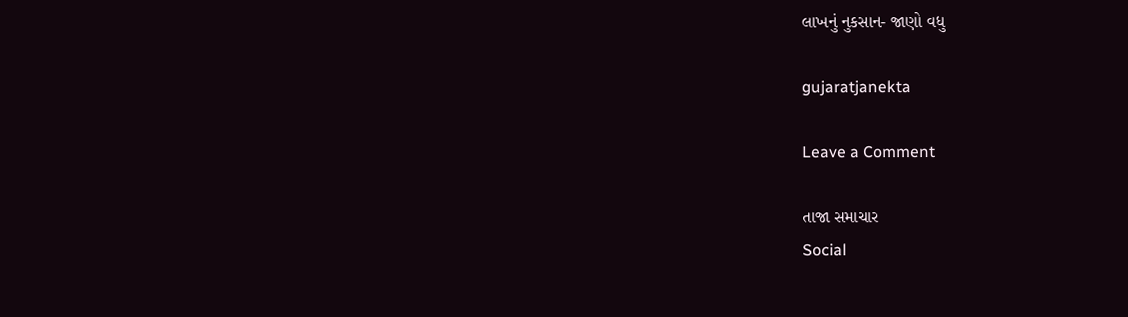લાખનું નુકસાન- જાણો વધુ

gujaratjanekta

Leave a Comment

તાજા સમાચાર
Social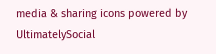media & sharing icons powered by UltimatelySocial